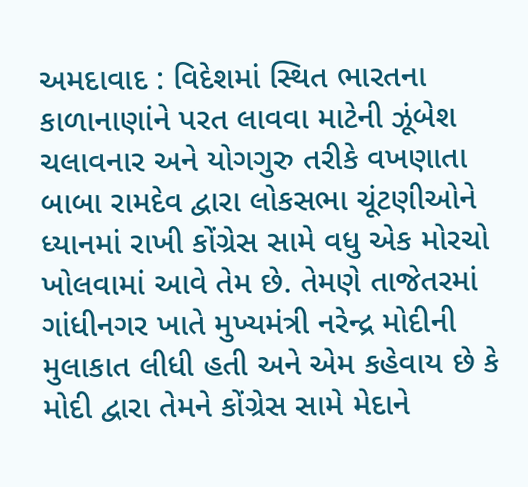અમદાવાદ : વિદેશમાં સ્થિત ભારતના કાળાનાણાંને પરત લાવવા માટેની ઝૂંબેશ ચલાવનાર અને યોગગુરુ તરીકે વખણાતા બાબા રામદેવ દ્વારા લોકસભા ચૂંટણીઓને ધ્યાનમાં રાખી કોંગ્રેસ સામે વધુ એક મોરચો ખોલવામાં આવે તેમ છે. તેમણે તાજેતરમાં ગાંધીનગર ખાતે મુખ્યમંત્રી નરેન્દ્ર મોદીની મુલાકાત લીધી હતી અને એમ કહેવાય છે કે મોદી દ્વારા તેમને કોંગ્રેસ સામે મેદાને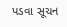પડવા સૂચન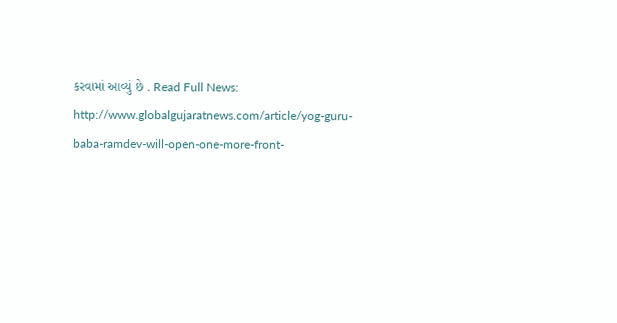કરવામાં આવ્યું છે . Read Full News: http://www.globalgujaratnews.com/article/yog-guru-baba-ramdev-will-open-one-more-front-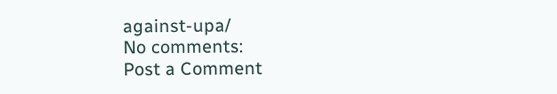against-upa/
No comments:
Post a Comment